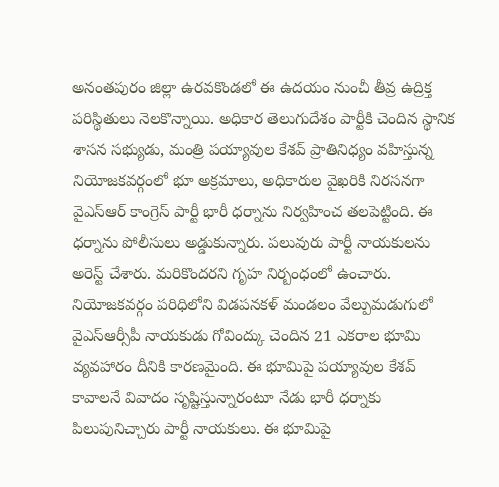అనంతపురం జిల్లా ఉరవకొండలో ఈ ఉదయం నుంచీ తీవ్ర ఉద్రిక్త పరిస్థితులు నెలకొన్నాయి. అధికార తెలుగుదేశం పార్టీకి చెందిన స్థానిక శాసన సభ్యుడు, మంత్రి పయ్యావుల కేశవ్ ప్రాతినిధ్యం వహిస్తున్న నియోజకవర్గంలో భూ అక్రమాలు, అధికారుల వైఖరికి నిరసనగా వైఎస్ఆర్ కాంగ్రెస్ పార్టీ భారీ ధర్నాను నిర్వహించ తలపెట్టింది. ఈ ధర్నాను పోలీసులు అడ్డుకున్నారు. పలువురు పార్టీ నాయకులను అరెస్ట్ చేశారు. మరికొందరని గృహ నిర్బంధంలో ఉంచారు.
నియోజకవర్గం పరిధిలోని విడపనకళ్ మండలం వేల్పుమడుగులో వైఎస్ఆర్సీపీ నాయకుడు గోవింద్కు చెందిన 21 ఎకరాల భూమి వ్యవహారం దీనికి కారణమైంది. ఈ భూమిపై పయ్యావుల కేశవ్ కావాలనే వివాదం సృష్టిస్తున్నారంటూ నేడు భారీ ధర్నాకు పిలుపునిచ్చారు పార్టీ నాయకులు. ఈ భూమిపై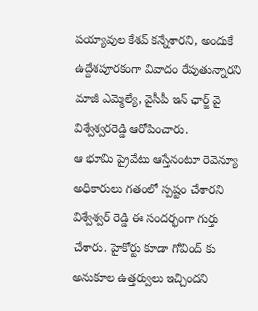పయ్యావుల కేశవ్ కన్నేశారని, అందుకే ఉద్దేశపూరకంగా వివాదం రేపుతున్నారని మాజీ ఎమ్మెల్యే, వైసీపీ ఇన్ ఛార్జ్ వై విశ్వేశ్వరరెడ్డి ఆరోపించారు.
ఆ భూమి ప్రైవేటు ఆస్తేనంటూ రెవెన్యూ అధికారులు గతంలో స్పష్టం చేశారని విశ్వేశ్వర్ రెడ్డి ఈ సందర్భంగా గుర్తు చేశారు. హైకోర్టు కూడా గోవింద్ కు అనుకూల ఉత్తర్వులు ఇచ్చిందని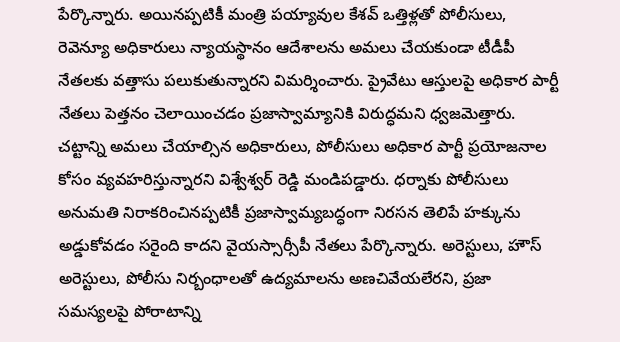పేర్కొన్నారు. అయినప్పటికీ మంత్రి పయ్యావుల కేశవ్ ఒత్తిళ్లతో పోలీసులు, రెవెన్యూ అధికారులు న్యాయస్థానం ఆదేశాలను అమలు చేయకుండా టీడీపీ నేతలకు వత్తాసు పలుకుతున్నారని విమర్శించారు. ప్రైవేటు ఆస్తులపై అధికార పార్టీ నేతలు పెత్తనం చెలాయించడం ప్రజాస్వామ్యానికి విరుద్ధమని ధ్వజమెత్తారు. చట్టాన్ని అమలు చేయాల్సిన అధికారులు, పోలీసులు అధికార పార్టీ ప్రయోజనాల కోసం వ్యవహరిస్తున్నారని విశ్వేశ్వర్ రెడ్డి మండిపడ్డారు. ధర్నాకు పోలీసులు అనుమతి నిరాకరించినప్పటికీ ప్రజాస్వామ్యబద్ధంగా నిరసన తెలిపే హక్కును అడ్డుకోవడం సరైంది కాదని వైయస్సార్సీపీ నేతలు పేర్కొన్నారు. అరెస్టులు, హౌస్ అరెస్టులు, పోలీసు నిర్బంధాలతో ఉద్యమాలను అణచివేయలేరని, ప్రజా సమస్యలపై పోరాటాన్ని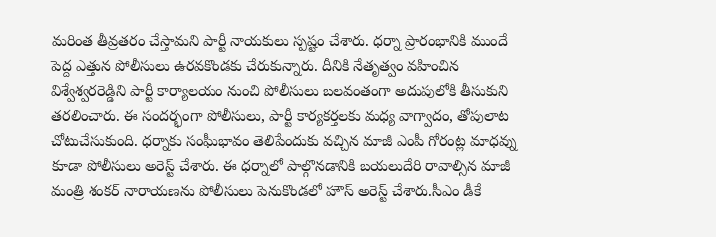మరింత తీవ్రతరం చేస్తామని పార్టీ నాయకులు స్పష్టం చేశారు. ధర్నా ప్రారంభానికి ముందే పెద్ద ఎత్తున పోలీసులు ఉరవకొండకు చేరుకున్నారు. దీనికి నేతృత్వం వహించిన విశ్వేశ్వరరెడ్డిని పార్టీ కార్యాలయం నుంచి పోలీసులు బలవంతంగా అదుపులోకి తీసుకుని తరలించారు. ఈ సందర్భంగా పోలీసులు, పార్టీ కార్యకర్తలకు మధ్య వాగ్వాదం, తోపులాట చోటుచేసుకుంది. ధర్నాకు సంఘీభావం తెలిపేందుకు వచ్చిన మాజీ ఎంపీ గోరంట్ల మాధవ్ను కూడా పోలీసులు అరెస్ట్ చేశారు. ఈ ధర్నాలో పాల్గొనడానికి బయలుదేరి రావాల్సిన మాజీ మంత్రి శంకర్ నారాయణను పోలీసులు పెనుకొండలో హౌస్ అరెస్ట్ చేశారు.సీఎం డీకే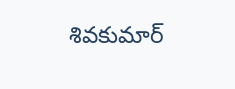శివకుమార్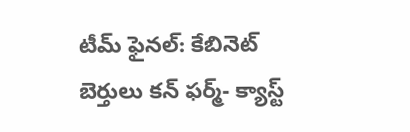టీమ్ ఫైనల్: కేబినెట్ బెర్తులు కన్ ఫర్మ్- క్యాస్ట్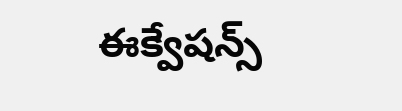ఈక్వేషన్స్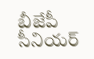బీజేపీ సీనియర్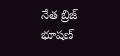నేత బ్రిజ్ భూషణ్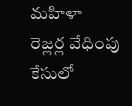మహిళా రెజ్లర్ల వేధింపు కేసులో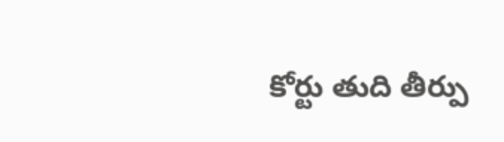కోర్టు తుది తీర్పు